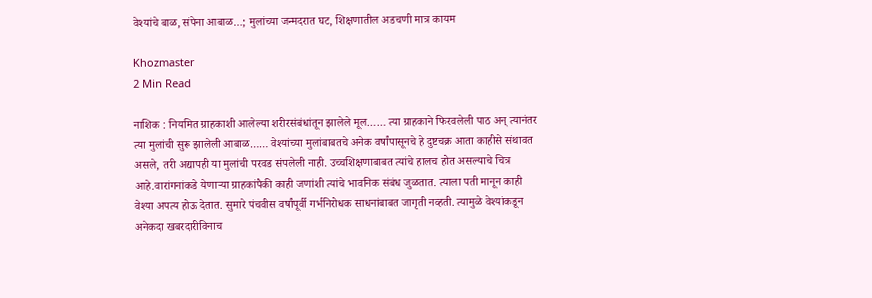वेश्यांचे बाळ, संपेना आबाळ…; मुलांच्या जन्मदरात घट, शिक्षणातील अडचणी मात्र कायम

Khozmaster
2 Min Read

नाशिक : नियमित ग्राहकाशी आलेल्या शरीरसंबंधांतून झालेले मूल…… त्या ग्राहकाने फिरवलेली पाठ अन् त्यानंतर त्या मुलांची सुरू झालेली आबाळ…… वेश्यांच्या मुलांबाबतचे अनेक वर्षांपासूनचे हे दुष्टचक्र आता काहीसे संथावत असले, तरी अद्यापही या मुलांची परवड संपलेली नाही. उच्चशिक्षणाबाबत त्यांचे हालच होत असल्याचे चित्र आहे.वारांगनांकडे येणाऱ्या ग्राहकांपैकी काही जणांशी त्यांचे भावनिक संबंध जुळतात. त्याला पती मानून काही वेश्या अपत्य होऊ देतात. सुमारे पंचवीस वर्षांपूर्वी गर्भनिरोधक साधनांबाबत जागृती नव्हती. त्यामुळे वेश्यांकडून अनेकदा खबरदारीविनाच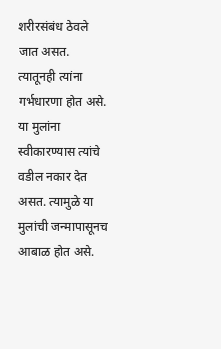शरीरसंबंध ठेवले जात असत. त्यातूनही त्यांना गर्भधारणा होत असे. या मुलांना स्वीकारण्यास त्यांचे वडील नकार देत असत. त्यामुळे या मुलांची जन्मापासूनच आबाळ होत असे.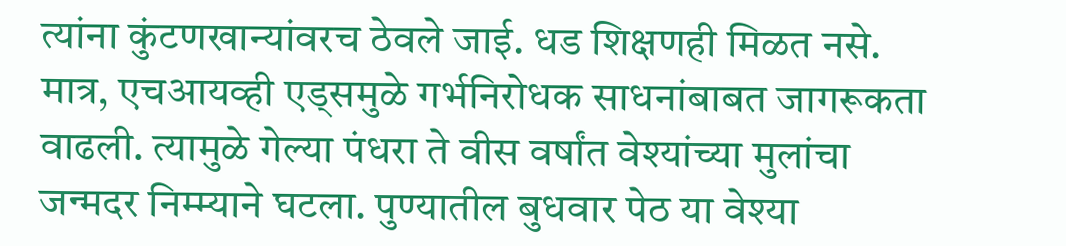त्यांना कुंटणखान्यांवरच ठेवले जाई. धड शिक्षणही मिळत नसे. मात्र, एचआयव्ही एड्समुळे गर्भनिरोधक साधनांबाबत जागरूकता वाढली. त्यामुळे गेल्या पंधरा ते वीस वर्षांत वेश्यांच्या मुलांचा जन्मदर निम्म्याने घटला. पुण्यातील बुधवार पेठ या वेश्या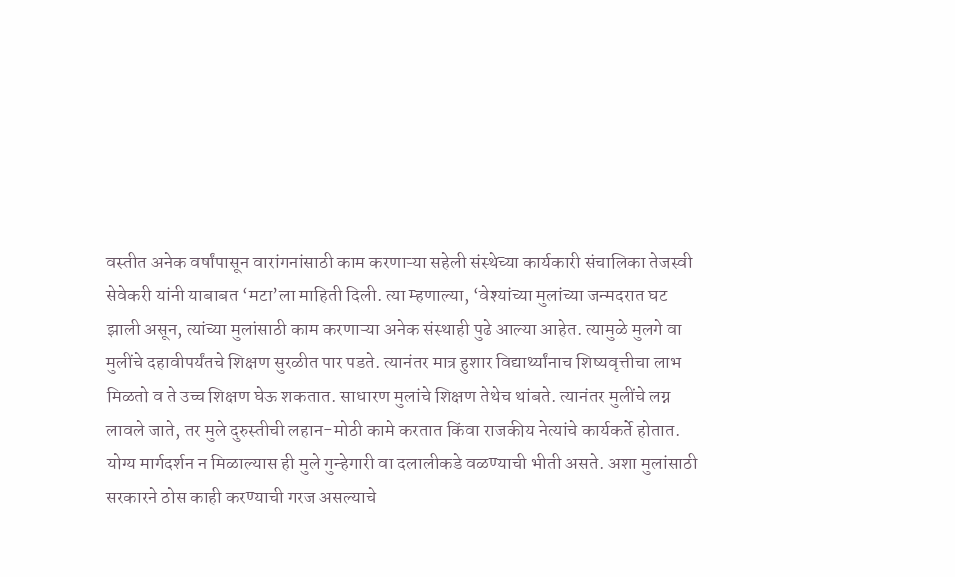वस्तीत अनेक वर्षांपासून वारांगनांसाठी काम करणाऱ्या सहेली संस्थेच्या कार्यकारी संचालिका तेजस्वी सेवेकरी यांनी याबाबत ‘मटा’ला माहिती दिली. त्या म्हणाल्या, ‘वेश्यांच्या मुलांच्या जन्मदरात घट झाली असून, त्यांच्या मुलांसाठी काम करणाऱ्या अनेक संस्थाही पुढे आल्या आहेत. त्यामुळे मुलगे वा मुलींचे दहावीपर्यंतचे शिक्षण सुरळीत पार पडते. त्यानंतर मात्र हुशार विद्यार्थ्यांनाच शिष्यवृत्तीचा लाभ मिळतो व ते उच्च शिक्षण घेऊ शकतात. साधारण मुलांचे शिक्षण तेथेच थांबते. त्यानंतर मुलींचे लग्न लावले जाते, तर मुले दुरुस्तीची लहान-मोठी कामे करतात किंवा राजकीय नेत्यांचे कार्यकर्ते होतात. योग्य मार्गदर्शन न मिळाल्यास ही मुले गुन्हेगारी वा दलालीकडे वळण्याची भीती असते. अशा मुलांसाठी सरकारने ठोस काही करण्याची गरज असल्याचे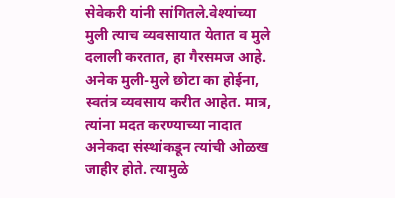सेवेकरी यांनी सांगितले.वेश्यांच्या मुली त्याच व्यवसायात येतात व मुले दलाली करतात, हा गैरसमज आहे. अनेक मुली-मुले छोटा का होईना, स्वतंत्र व्यवसाय करीत आहेत. मात्र, त्यांना मदत करण्याच्या नादात अनेकदा संस्थांकडून त्यांची ओळख जाहीर होते. त्यामुळे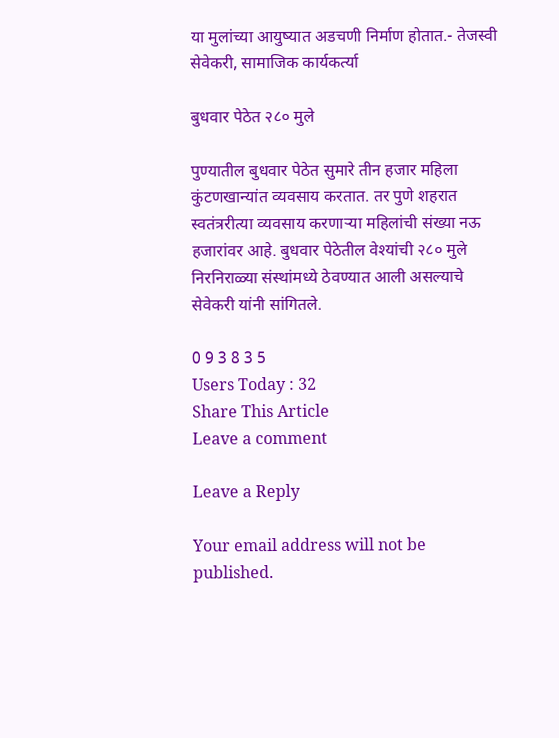या मुलांच्या आयुष्यात अडचणी निर्माण होतात.- तेजस्वी सेवेकरी, सामाजिक कार्यकर्त्या

बुधवार पेठेत २८० मुले

पुण्यातील बुधवार पेठेत सुमारे तीन हजार महिला कुंटणखान्यांत व्यवसाय करतात. तर पुणे शहरात स्वतंत्ररीत्या व्यवसाय करणाऱ्या महिलांची संख्या नऊ हजारांवर आहे. बुधवार पेठेतील वेश्यांची २८० मुले निरनिराळ्या संस्थांमध्ये ठेवण्यात आली असल्याचे सेवेकरी यांनी सांगितले.

0 9 3 8 3 5
Users Today : 32
Share This Article
Leave a comment

Leave a Reply

Your email address will not be published.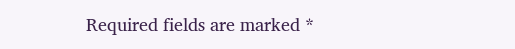Required fields are marked *